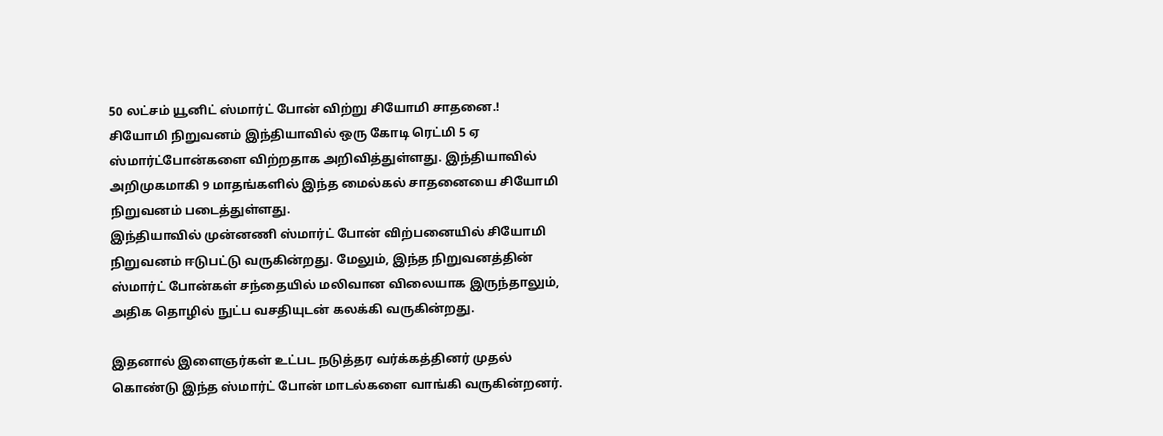50 லட்சம் யூனிட் ஸ்மார்ட் போன் விற்று சியோமி சாதனை.!
சியோமி நிறுவனம் இந்தியாவில் ஒரு கோடி ரெட்மி 5 ஏ ஸ்மார்ட்போன்களை விற்றதாக அறிவித்துள்ளது. இந்தியாவில் அறிமுகமாகி 9 மாதங்களில் இந்த மைல்கல் சாதனையை சியோமி நிறுவனம் படைத்துள்ளது.
இந்தியாவில் முன்னணி ஸ்மார்ட் போன் விற்பனையில் சியோமி நிறுவனம் ஈடுபட்டு வருகின்றது. மேலும், இந்த நிறுவனத்தின் ஸ்மார்ட் போன்கள் சந்தையில் மலிவான விலையாக இருந்தாலும், அதிக தொழில் நுட்ப வசதியுடன் கலக்கி வருகின்றது.

இதனால் இளைஞர்கள் உட்பட நடுத்தர வர்க்கத்தினர் முதல் கொண்டு இந்த ஸ்மார்ட் போன் மாடல்களை வாங்கி வருகின்றனர்.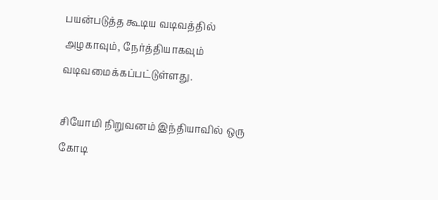பயன்படுத்த கூடிய வடிவத்தில் அழகாவும், நேர்த்தியாகவும் வடிவமைக்கப்பட்டுள்ளது.

சியோமி நிறுவனம் இந்தியாவில் ஒரு கோடி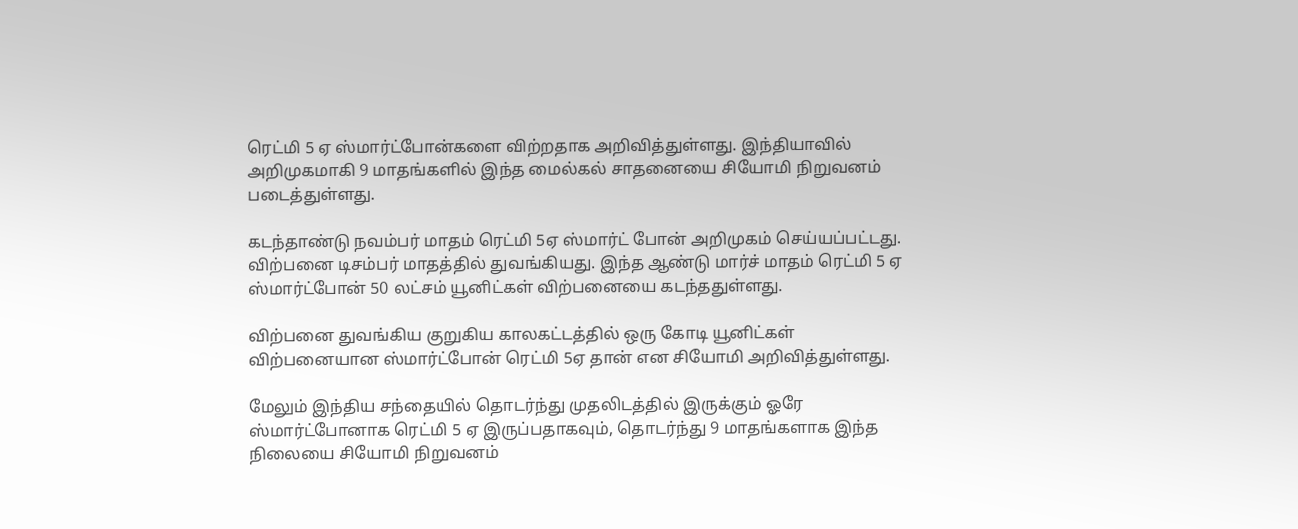ரெட்மி 5 ஏ ஸ்மார்ட்போன்களை விற்றதாக அறிவித்துள்ளது. இந்தியாவில் அறிமுகமாகி 9 மாதங்களில் இந்த மைல்கல் சாதனையை சியோமி நிறுவனம் படைத்துள்ளது.

கடந்தாண்டு நவம்பர் மாதம் ரெட்மி 5ஏ ஸ்மார்ட் போன் அறிமுகம் செய்யப்பட்டது. விற்பனை டிசம்பர் மாதத்தில் துவங்கியது. இந்த ஆண்டு மார்ச் மாதம் ரெட்மி 5 ஏ ஸ்மார்ட்போன் 50 லட்சம் யூனிட்கள் விற்பனையை கடந்ததுள்ளது.

விற்பனை துவங்கிய குறுகிய காலகட்டத்தில் ஒரு கோடி யூனிட்கள் விற்பனையான ஸ்மார்ட்போன் ரெட்மி 5ஏ தான் என சியோமி அறிவித்துள்ளது.

மேலும் இந்திய சந்தையில் தொடர்ந்து முதலிடத்தில் இருக்கும் ஓரே ஸ்மார்ட்போனாக ரெட்மி 5 ஏ இருப்பதாகவும், தொடர்ந்து 9 மாதங்களாக இந்த நிலையை சியோமி நிறுவனம்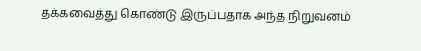தக்கவைத்து கொண்டு இருப்பதாக அந்த நிறுவனம்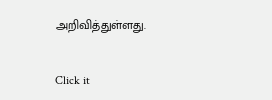அறிவித்துள்ளது.


Click it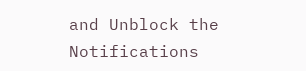and Unblock the Notifications